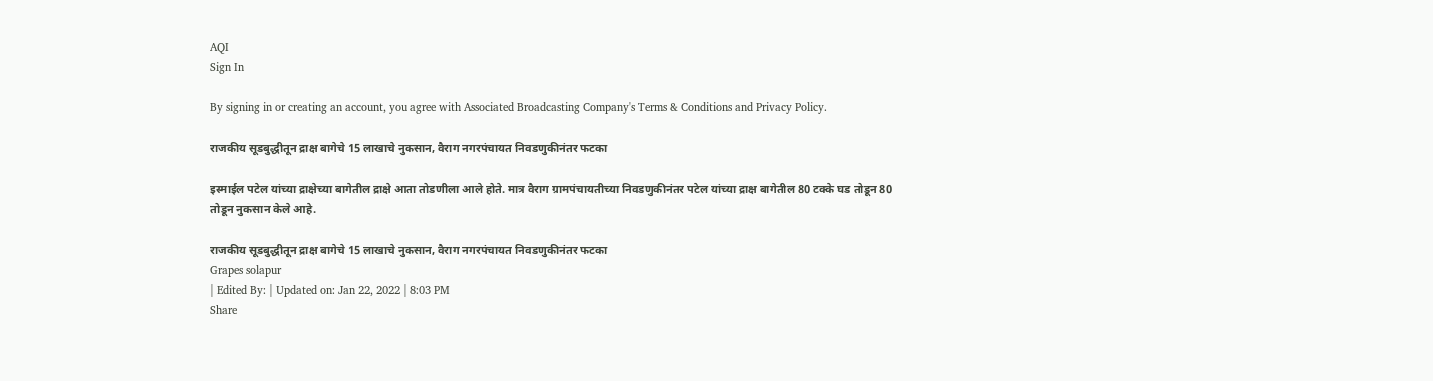AQI
Sign In

By signing in or creating an account, you agree with Associated Broadcasting Company's Terms & Conditions and Privacy Policy.

राजकीय सूडबुद्धीतून द्राक्ष बागेचे 15 लाखाचे नुकसान, वैराग नगरपंचायत निवडणुकीनंतर फटका

इस्माईल पटेल यांच्या द्राक्षेच्या बागेतील द्राक्षे आता तोडणीला आले होते. मात्र वैराग ग्रामपंचायतीच्या निवडणुकीनंतर पटेल यांच्या द्राक्ष बागेतील 80 टक्के घड तोडून 80 तोडून नुकसान केले आहे.

राजकीय सूडबुद्धीतून द्राक्ष बागेचे 15 लाखाचे नुकसान, वैराग नगरपंचायत निवडणुकीनंतर फटका
Grapes solapur
| Edited By: | Updated on: Jan 22, 2022 | 8:03 PM
Share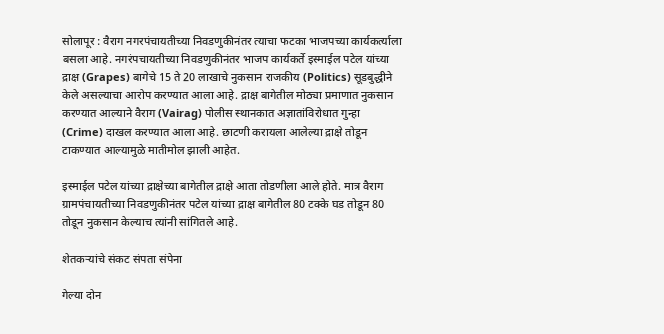सोलापूर : वैराग नगरपंचायतीच्या निवडणुकीनंतर त्याचा फटका भाजपच्या कार्यकर्त्याला बसला आहे. नगरंपचायतीच्या निवडणुकीनंतर भाजप कार्यकर्ते इस्माईल पटेल यांच्या द्राक्ष (Grapes) बागेचे 15 ते 20 लाखाचे नुकसान राजकीय (Politics) सूडबुद्धीने केले असल्याचा आरोप करण्यात आला आहे. द्राक्ष बागेतील मोठ्या प्रमाणात नुकसान करण्यात आल्याने वैराग (Vairag) पोलीस स्थानकात अज्ञातांविरोधात गुन्हा (Crime) दाखल करण्यात आला आहे. छाटणी करायला आलेल्या द्राक्षे तोडून टाकण्यात आल्यामुळे मातीमोल झाली आहेत.

इस्माईल पटेल यांच्या द्राक्षेच्या बागेतील द्राक्षे आता तोडणीला आले होते. मात्र वैराग ग्रामपंचायतीच्या निवडणुकीनंतर पटेल यांच्या द्राक्ष बागेतील 80 टक्के घड तोडून 80 तोडून नुकसान केल्याच त्यांनी सांगितले आहे.

शेतकऱ्यांचे संकट संपता संपेना

गेल्या दोन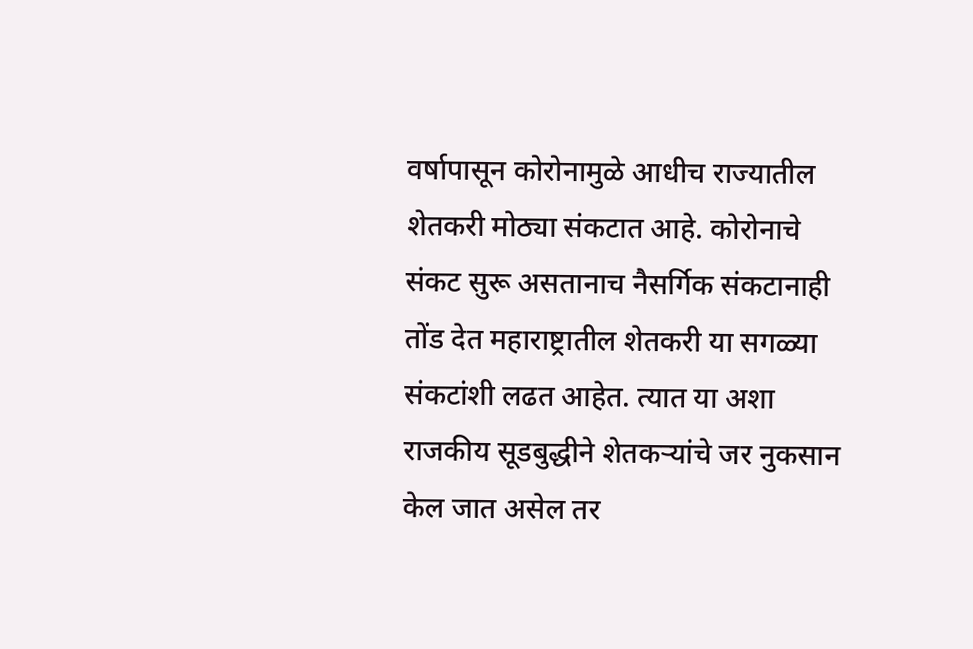वर्षापासून कोरोनामुळे आधीच राज्यातील शेतकरी मोठ्या संकटात आहे. कोरोनाचे संकट सुरू असतानाच नैसर्गिक संकटानाही तोंड देत महाराष्ट्रातील शेतकरी या सगळ्या संकटांशी लढत आहेत. त्यात या अशा राजकीय सूडबुद्धीने शेतकऱ्यांचे जर नुकसान केल जात असेल तर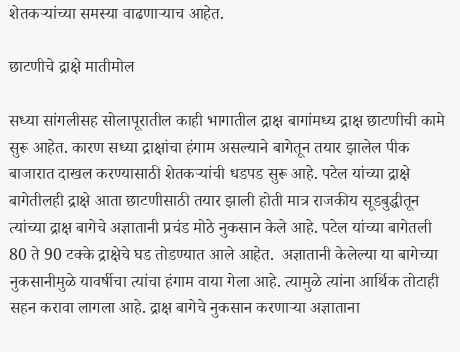शेतकऱ्यांच्या समस्या वाढणाऱ्याच आहेत.

छाटणीचे द्राक्षे मातीमोल

सध्या सांगलीसह सोलापूरातील काही भागातील द्राक्ष बागांमध्य द्राक्ष छाटणीची कामे सुरू आहेत. कारण सध्या द्राक्षांचा हंगाम असल्याने बागेतून तयार झालेल पीक बाजारात दाखल करण्यासाठी शेतकऱ्यांची धडपड सुरू आहे. पटेल यांच्या द्राक्षे बागेतीलही द्राक्षे आता छाटणीसाठी तयार झाली होती मात्र राजकीय सूडबुद्धीतून त्यांच्या द्राक्ष बागेचे अज्ञातानी प्रचंड मोठे नुकसान केले आहे. पटेल यांच्या बागेतली 80 ते 90 टक्के द्राक्षेचे घड तोडण्यात आले आहेत.  अज्ञातानी केलेल्या या बागेच्या नुकसानीमुळे यावर्षीचा त्यांचा हंगाम वाया गेला आहे. त्यामुळे त्यांना आर्थिक तोटाही सहन करावा लागला आहे. द्राक्ष बागेचे नुकसान करणाऱ्या अज्ञाताना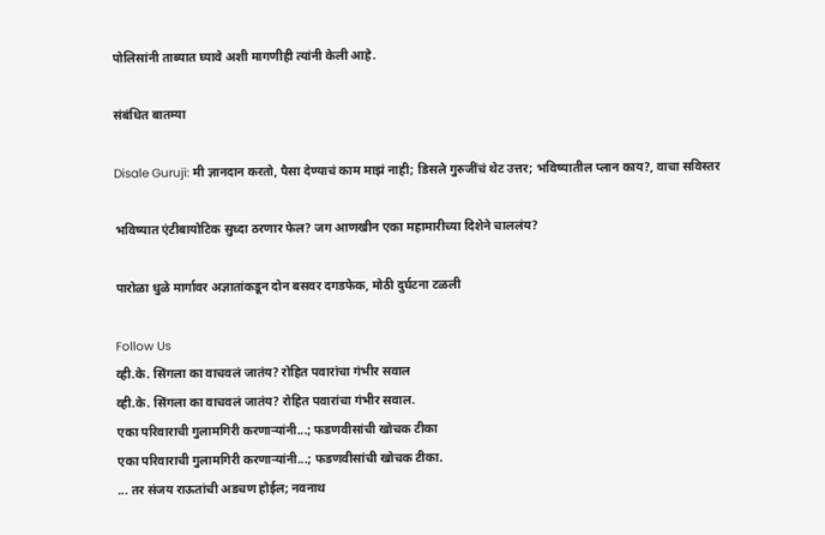पोलिसांनी ताब्यात घ्यावे अशी मागणीही त्यांनी केली आहे.

संबंधित बातम्या

Disale Guruji: मी ज्ञानदान करतो, पैसा देण्याचं काम माझं नाही; डिसले गुरुजींचं थेट उत्तर; भविष्यातील प्लान काय?, वाचा सविस्तर

भविष्यात एंटीबायोटिक सुध्दा ठरणार फेल? जग आणखीन एका महामारीच्या दिशेने चाललंय?

पारोळा धुळे मार्गावर अज्ञातांकडून दोन बसवर दगडफेक, मोठी दुर्घटना टळली

Follow Us
व्ही.के. सिंगला का वाचवलं जातंय? रोहित पवारांचा गंभीर सवाल
व्ही.के. सिंगला का वाचवलं जातंय? रोहित पवारांचा गंभीर सवाल.
एका परिवाराची गुलामगिरी करणाऱ्यांनी...; फडणवीसांची खोचक टीका
एका परिवाराची गुलामगिरी करणाऱ्यांनी...; फडणवीसांची खोचक टीका.
... तर संजय राऊतांची अडचण होईल; नवनाथ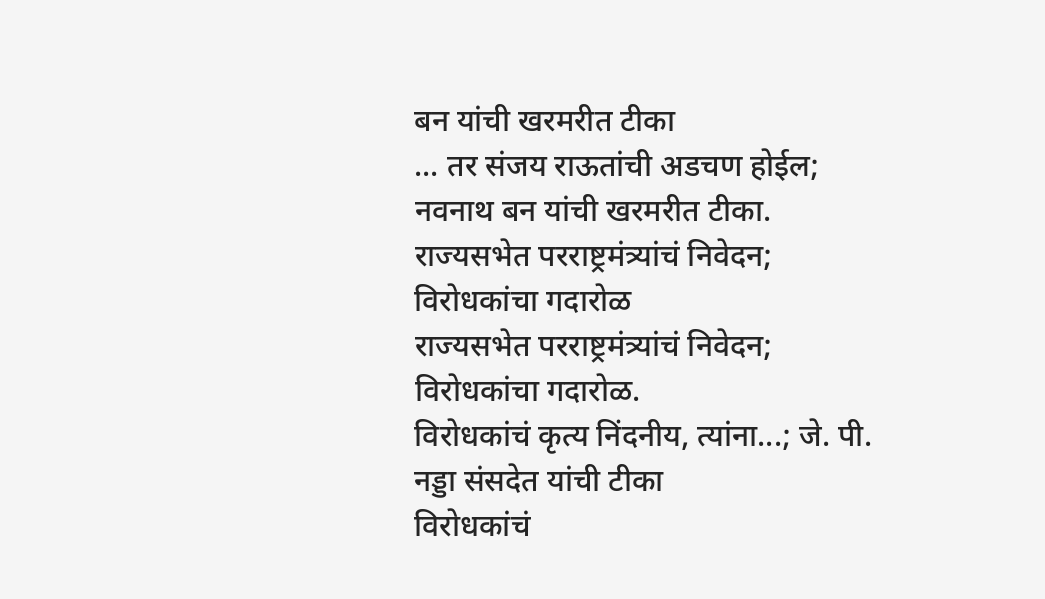बन यांची खरमरीत टीका
... तर संजय राऊतांची अडचण होईल; नवनाथ बन यांची खरमरीत टीका.
राज्यसभेत परराष्ट्रमंत्र्यांचं निवेदन; विरोधकांचा गदारोळ
राज्यसभेत परराष्ट्रमंत्र्यांचं निवेदन; विरोधकांचा गदारोळ.
विरोधकांचं कृत्य निंदनीय, त्यांना...; जे. पी. नड्डा संसदेत यांची टीका
विरोधकांचं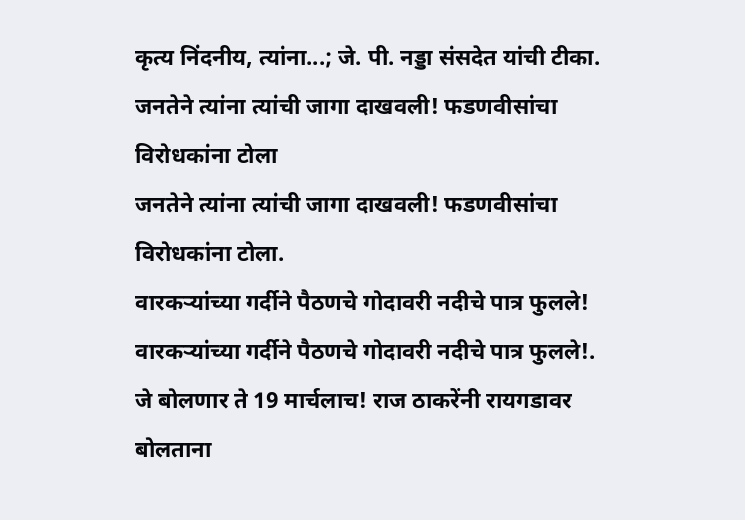कृत्य निंदनीय, त्यांना...; जे. पी. नड्डा संसदेत यांची टीका.
जनतेने त्यांना त्यांची जागा दाखवली! फडणवीसांचा विरोधकांना टोला
जनतेने त्यांना त्यांची जागा दाखवली! फडणवीसांचा विरोधकांना टोला.
वारकऱ्यांच्या गर्दीने पैठणचे गोदावरी नदीचे पात्र फुलले!
वारकऱ्यांच्या गर्दीने पैठणचे गोदावरी नदीचे पात्र फुलले!.
जे बोलणार ते 19 मार्चलाच! राज ठाकरेंनी रायगडावर बोलताना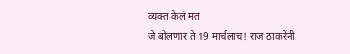व्यक्त केलं मत
जे बोलणार ते 19 मार्चलाच! राज ठाकरेंनी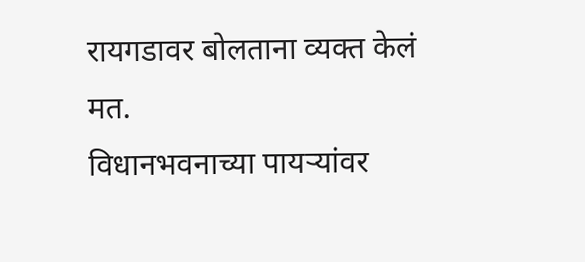रायगडावर बोलताना व्यक्त केलं मत.
विधानभवनाच्या पायऱ्यांवर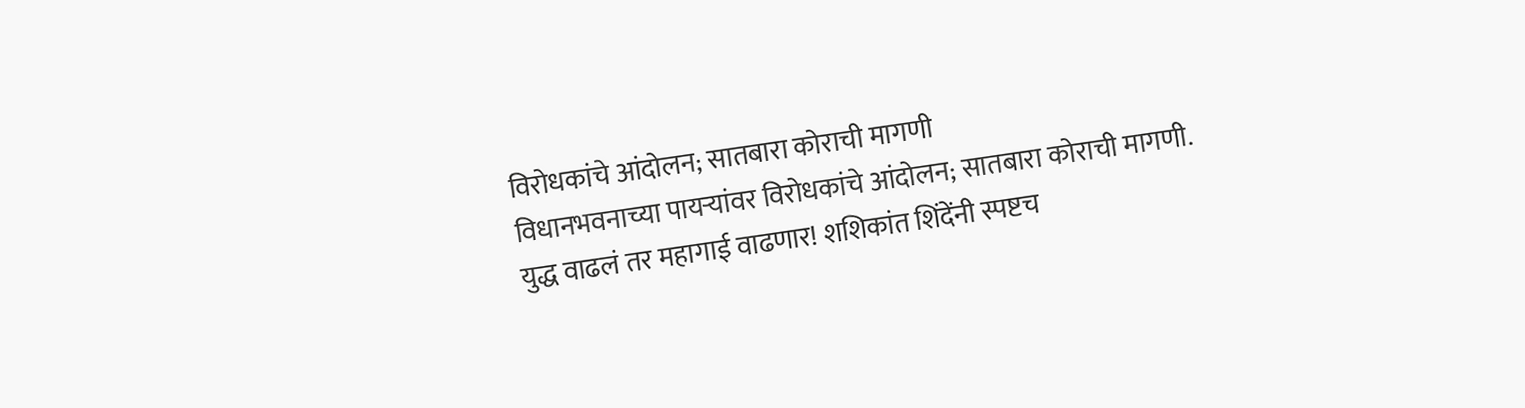विरोधकांचे आंदोलन; सातबारा कोराची मागणी
विधानभवनाच्या पायऱ्यांवर विरोधकांचे आंदोलन; सातबारा कोराची मागणी.
युद्ध वाढलं तर महागाई वाढणार! शशिकांत शिंदेंनी स्पष्टच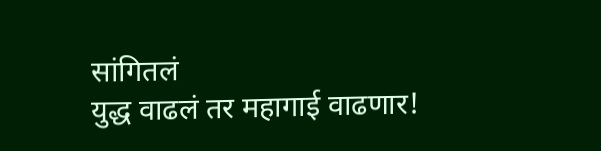सांगितलं
युद्ध वाढलं तर महागाई वाढणार!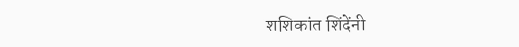शशिकांत शिंदेंनी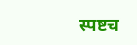स्पष्टच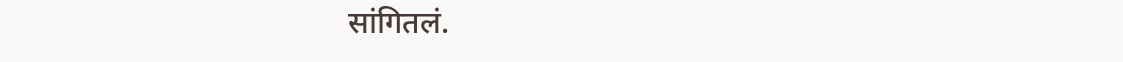सांगितलं.